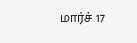மார்ச் 17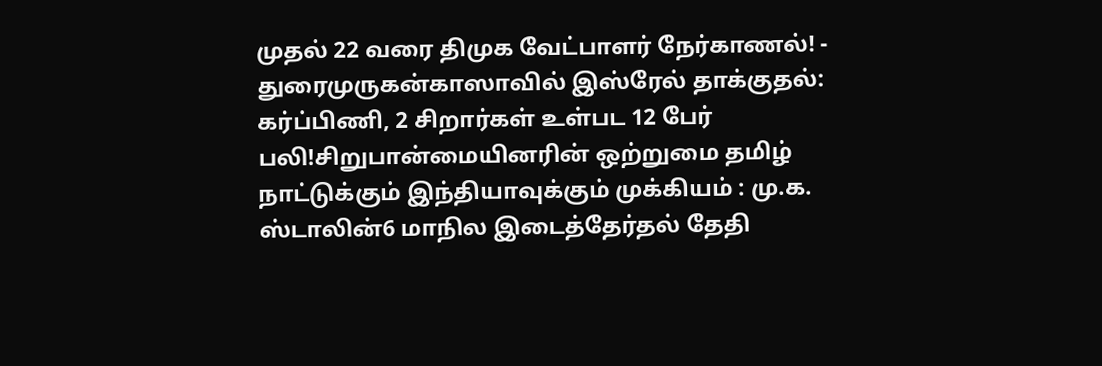முதல் 22 வரை திமுக வேட்பாளர் நேர்காணல்! - துரைமுருகன்காஸாவில் இஸ்ரேல் தாக்குதல்: கர்ப்பிணி, 2 சிறார்கள் உள்பட 12 பேர் பலி!சிறுபான்மையினரின் ஒற்றுமை தமிழ் நாட்டுக்கும் இந்தியாவுக்கும் முக்கியம் : மு.க. ஸ்டாலின்6 மாநில இடைத்தேர்தல் தேதி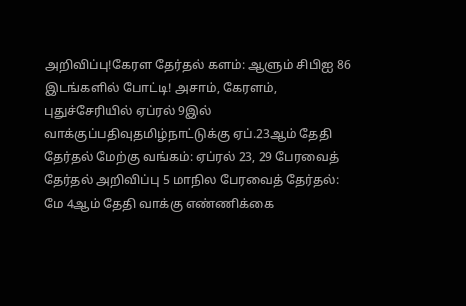அறிவிப்பு!கேரள தேர்தல் களம்: ஆளும் சிபிஐ 86 இடங்களில் போட்டி! அசாம், கேரளம், புதுச்சேரியில் ஏப்ரல் 9இல் வாக்குப்பதிவுதமிழ்நாட்டுக்கு ஏப்.23ஆம் தேதி தேர்தல் மேற்கு வங்கம்: ஏப்ரல் 23, 29 பேரவைத் தேர்தல் அறிவிப்பு 5 மாநில பேரவைத் தேர்தல்: மே 4ஆம் தேதி வாக்கு எண்ணிக்கை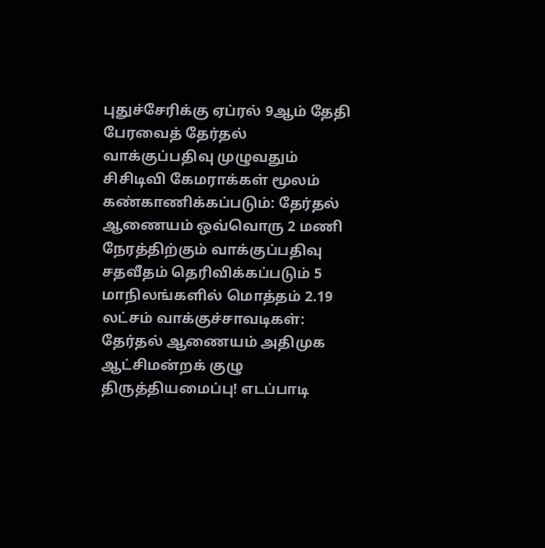புதுச்சேரிக்கு ஏப்ரல் 9ஆம் தேதி பேரவைத் தேர்தல் வாக்குப்பதிவு முழுவதும் சிசிடிவி கேமராக்கள் மூலம் கண்காணிக்கப்படும்: தேர்தல் ஆணையம் ஒவ்வொரு 2 மணி நேரத்திற்கும் வாக்குப்பதிவு சதவீதம் தெரிவிக்கப்படும் 5 மாநிலங்களில் மொத்தம் 2.19 லட்சம் வாக்குச்சாவடிகள்: தேர்தல் ஆணையம் அதிமுக ஆட்சிமன்றக் குழு திருத்தியமைப்பு! எடப்பாடி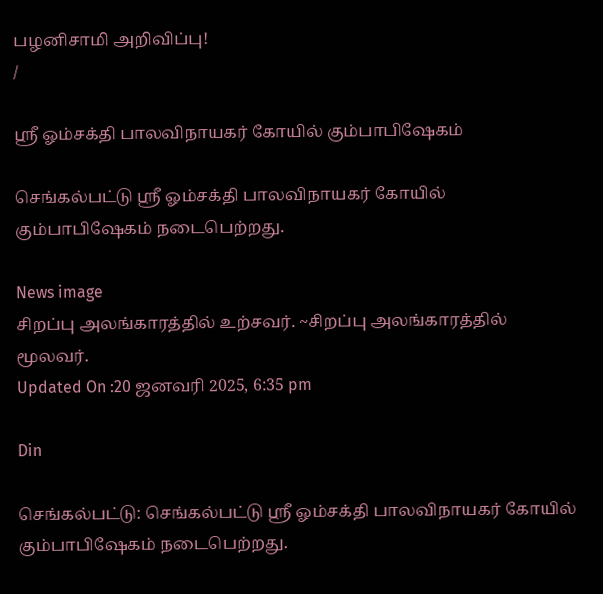பழனிசாமி அறிவிப்பு!
/

ஸ்ரீ ஓம்சக்தி பாலவிநாயகர் கோயில் கும்பாபிஷேகம்

செங்கல்பட்டு ஸ்ரீ ஓம்சக்தி பாலவிநாயகர் கோயில் கும்பாபிஷேகம் நடைபெற்றது.

News image
சிறப்பு அலங்காரத்தில் உற்சவர். ~சிறப்பு அலங்காரத்தில் மூலவர்.
Updated On :20 ஜனவரி 2025, 6:35 pm

Din

செங்கல்பட்டு: செங்கல்பட்டு ஸ்ரீ ஓம்சக்தி பாலவிநாயகர் கோயில் கும்பாபிஷேகம் நடைபெற்றது.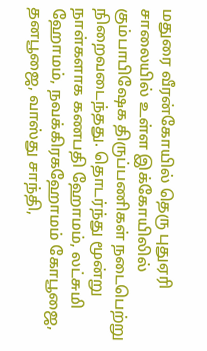மதுரை வீரன்கோயில் தெரு புதுஏரி சாலையில் உள்ள இக்கோயிலில் கும்பாபிஷேக திருப்பணிகள் நடைபெற்று நிறைவடைந்தது. தொடர்ந்து மூன்று நாள்களாக கணபதி ஹோமம், லட்சுமி ஹோமம், நவக்கிரகஹோமம் கோபூஜை, தனபூஜை, வாஸ்து சாந்தி,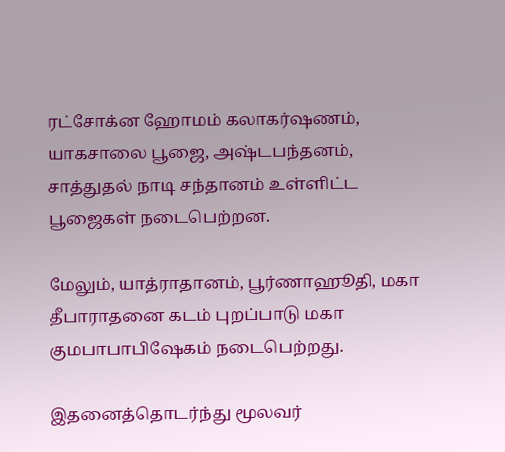ரட்சோக்ன ஹோமம் கலாகர்ஷணம், யாகசாலை பூஜை, அஷ்டபந்தனம், சாத்துதல் நாடி சந்தானம் உள்ளிட்ட பூஜைகள் நடைபெற்றன.

மேலும், யாத்ராதானம், பூர்ணாஹூதி, மகா தீபாராதனை கடம் புறப்பாடு மகா குமபாபாபிஷேகம் நடைபெற்றது.

இதனைத்தொடர்ந்து மூலவர்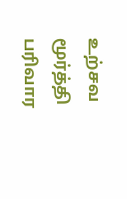உற்சவ மூர்த்தி பரிவார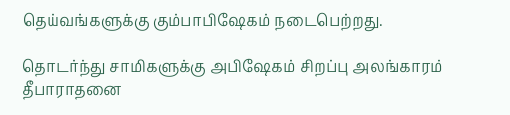தெய்வங்களுக்கு கும்பாபிஷேகம் நடைபெற்றது.

தொடர்ந்து சாமிகளுக்கு அபிஷேகம் சிறப்பு அலங்காரம் தீபாராதனை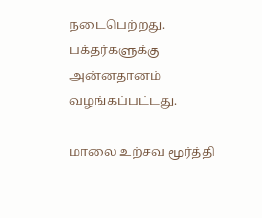நடைபெற்றது. பக்தர்களுக்கு அன்னதானம் வழங்கப்பட்டது.

மாலை உற்சவ மூர்த்தி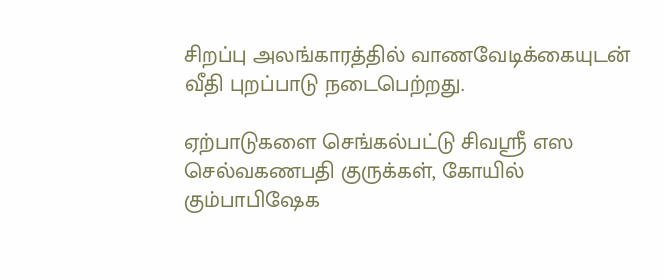சிறப்பு அலங்காரத்தில் வாணவேடிக்கையுடன் வீதி புறப்பாடு நடைபெற்றது.

ஏற்பாடுகளை செங்கல்பட்டு சிவஸ்ரீ எஸ செல்வகணபதி குருக்கள், கோயில் கும்பாபிஷேக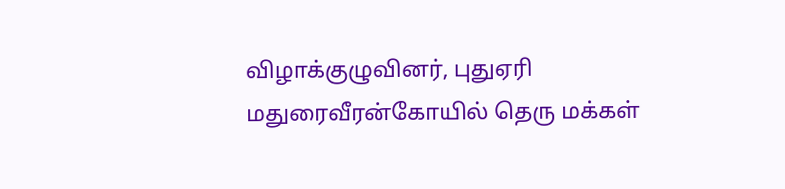விழாக்குழுவினர், புதுஏரி மதுரைவீரன்கோயில் தெரு மக்கள்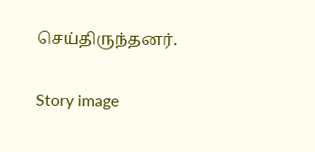செய்திருந்தனர்.

Story image